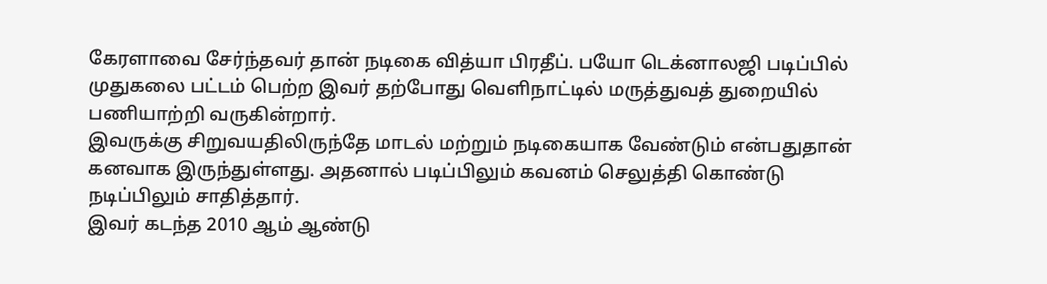கேரளாவை சேர்ந்தவர் தான் நடிகை வித்யா பிரதீப். பயோ டெக்னாலஜி படிப்பில் முதுகலை பட்டம் பெற்ற இவர் தற்போது வெளிநாட்டில் மருத்துவத் துறையில் பணியாற்றி வருகின்றார்.
இவருக்கு சிறுவயதிலிருந்தே மாடல் மற்றும் நடிகையாக வேண்டும் என்பதுதான் கனவாக இருந்துள்ளது. அதனால் படிப்பிலும் கவனம் செலுத்தி கொண்டு நடிப்பிலும் சாதித்தார்.
இவர் கடந்த 2010 ஆம் ஆண்டு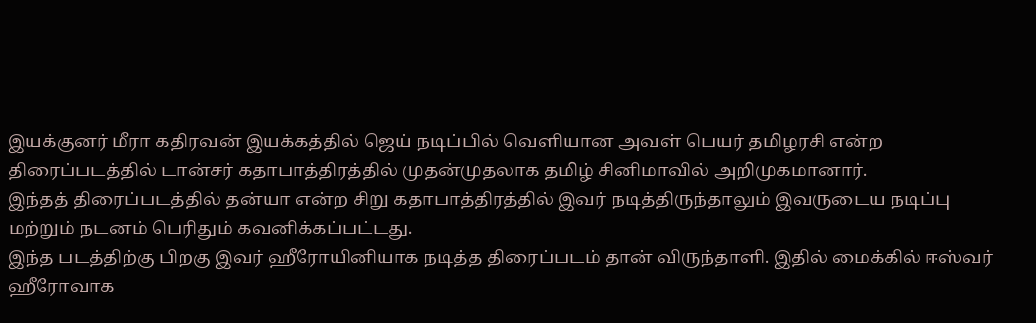இயக்குனர் மீரா கதிரவன் இயக்கத்தில் ஜெய் நடிப்பில் வெளியான அவள் பெயர் தமிழரசி என்ற திரைப்படத்தில் டான்சர் கதாபாத்திரத்தில் முதன்முதலாக தமிழ் சினிமாவில் அறிமுகமானார்.
இந்தத் திரைப்படத்தில் தன்யா என்ற சிறு கதாபாத்திரத்தில் இவர் நடித்திருந்தாலும் இவருடைய நடிப்பு மற்றும் நடனம் பெரிதும் கவனிக்கப்பட்டது.
இந்த படத்திற்கு பிறகு இவர் ஹீரோயினியாக நடித்த திரைப்படம் தான் விருந்தாளி. இதில் மைக்கில் ஈஸ்வர் ஹீரோவாக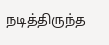நடித்திருந்த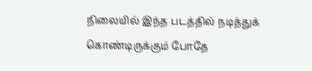நிலையில் இந்த படத்தில் நடித்துக் கொண்டிருக்கும் போதே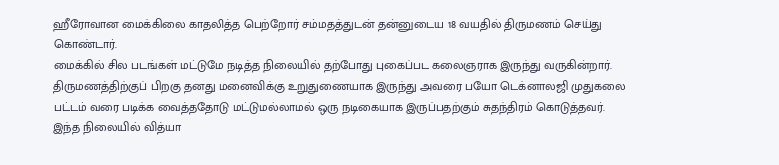ஹீரோவான மைக்கிலை காதலித்த பெற்றோர் சம்மதத்துடன் தன்னுடைய 18 வயதில் திருமணம் செய்து கொண்டார்.
மைக்கில் சில படங்கள் மட்டுமே நடித்த நிலையில் தற்போது புகைப்பட கலைஞராக இருந்து வருகின்றார். திருமணத்திற்குப் பிறகு தனது மனைவிக்கு உறுதுணையாக இருந்து அவரை பயோ டெக்னாலஜி முதுகலை பட்டம் வரை படிக்க வைத்ததோடு மட்டுமல்லாமல் ஒரு நடிகையாக இருப்பதற்கும் சுதந்திரம் கொடுத்தவர்.
இந்த நிலையில் வித்யா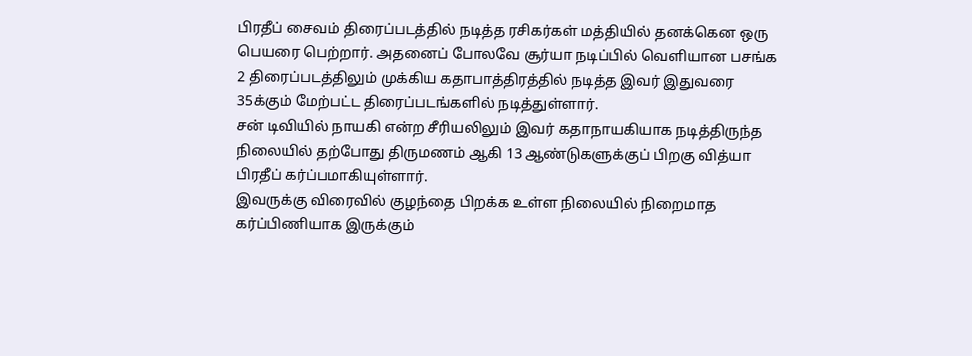பிரதீப் சைவம் திரைப்படத்தில் நடித்த ரசிகர்கள் மத்தியில் தனக்கென ஒரு பெயரை பெற்றார். அதனைப் போலவே சூர்யா நடிப்பில் வெளியான பசங்க 2 திரைப்படத்திலும் முக்கிய கதாபாத்திரத்தில் நடித்த இவர் இதுவரை 35க்கும் மேற்பட்ட திரைப்படங்களில் நடித்துள்ளார்.
சன் டிவியில் நாயகி என்ற சீரியலிலும் இவர் கதாநாயகியாக நடித்திருந்த நிலையில் தற்போது திருமணம் ஆகி 13 ஆண்டுகளுக்குப் பிறகு வித்யா பிரதீப் கர்ப்பமாகியுள்ளார்.
இவருக்கு விரைவில் குழந்தை பிறக்க உள்ள நிலையில் நிறைமாத கர்ப்பிணியாக இருக்கும்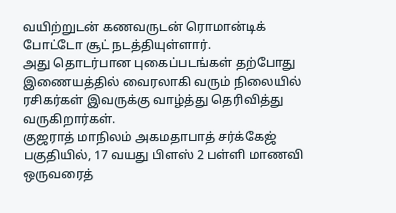வயிற்றுடன் கணவருடன் ரொமான்டிக் போட்டோ சூட் நடத்தியுள்ளார்.
அது தொடர்பான புகைப்படங்கள் தற்போது இணையத்தில் வைரலாகி வரும் நிலையில் ரசிகர்கள் இவருக்கு வாழ்த்து தெரிவித்து வருகிறார்கள்.
குஜராத் மாநிலம் அகமதாபாத் சர்க்கேஜ் பகுதியில், 17 வயது பிளஸ் 2 பள்ளி மாணவி ஒருவரைத்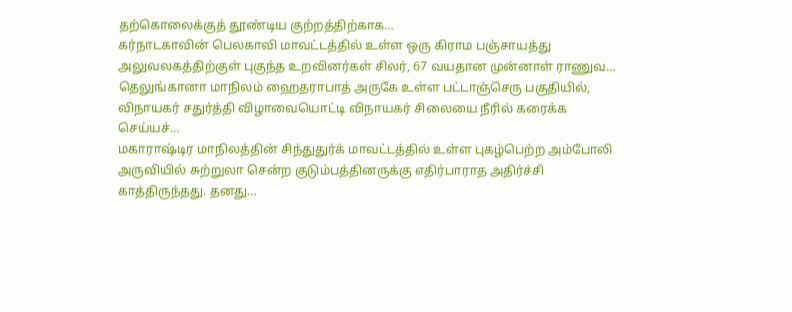தற்கொலைக்குத் தூண்டிய குற்றத்திற்காக…
கர்நாடகாவின் பெலகாவி மாவட்டத்தில் உள்ள ஒரு கிராம பஞ்சாயத்து அலுவலகத்திற்குள் புகுந்த உறவினர்கள் சிலர், 67 வயதான முன்னாள் ராணுவ…
தெலுங்கானா மாநிலம் ஹைதராபாத் அருகே உள்ள பட்டாஞ்செரு பகுதியில், விநாயகர் சதுர்த்தி விழாவையொட்டி விநாயகர் சிலையை நீரில் கரைக்க செய்யச்…
மகாராஷ்டிர மாநிலத்தின் சிந்துதுர்க் மாவட்டத்தில் உள்ள புகழ்பெற்ற அம்போலி அருவியில் சுற்றுலா சென்ற குடும்பத்தினருக்கு எதிர்பாராத அதிர்ச்சி காத்திருந்தது. தனது…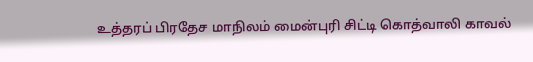உத்தரப் பிரதேச மாநிலம் மைன்புரி சிட்டி கொத்வாலி காவல்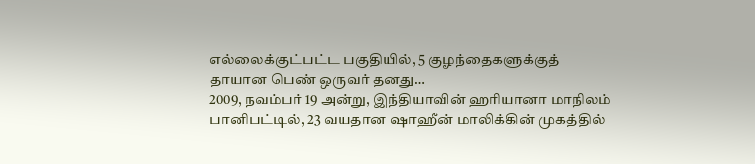எல்லைக்குட்பட்ட பகுதியில், 5 குழந்தைகளுக்குத் தாயான பெண் ஒருவர் தனது…
2009, நவம்பர் 19 அன்று, இந்தியாவின் ஹரியானா மாநிலம் பானிபட்டில், 23 வயதான ஷாஹீன் மாலிக்கின் முகத்தில்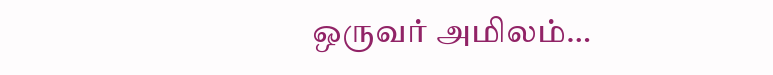ஒருவர் அமிலம்…